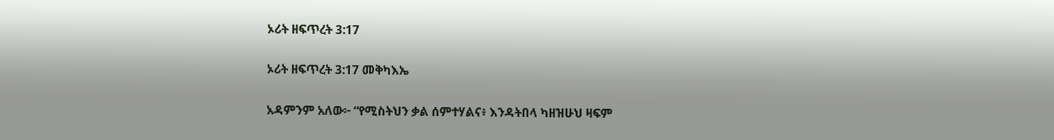ኦሪት ዘፍጥረት 3:17

ኦሪት ዘፍጥረት 3:17 መቅካእኤ

አዳምንም አለው፦ “የሚስትህን ቃል ሰምተሃልና፥ እንዳትበላ ካዘዝሁህ ዛፍም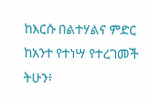ከእርሱ በልተሃልና ምድር ከአንተ የተነሣ የተረገመች ትሁን፥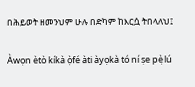በሕይወት ዘመንህም ሁሉ በድካም ከእርሷ ትበላለህ፤

Àwọn ètò kíkà ọ̀fé àti àyọkà tó ní ṣe pẹ̀lú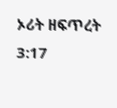ኦሪት ዘፍጥረት 3:17